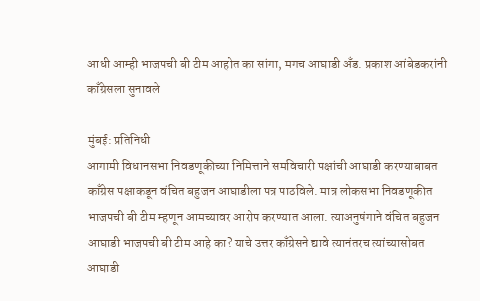आधी आम्ही भाजपची बी टीम आहोत का सांगा, मगच आघाडी अँड. प्रकाश आंबेडकरांनी काँग्रेसला सुनावले

मुंबई: प्रतिनिधी
आगामी विधानसभा निवडणूकीच्या निमित्ताने समविचारी पक्षांची आघाडी करण्याबाबत काँग्रेस पक्षाकडून वंचित बहुजन आघाडीला पत्र पाठविले. मात्र लोकसभा निवडणूकीत भाजपची बी टीम म्हणून आमच्यावर आरोप करण्यात आला. त्याअनुषंगाने वंचित बहुजन आघाडी भाजपची बी टीम आहे का? याचे उत्तर काँग्रेसने द्यावे त्यानंतरच त्यांच्यासोबत आघाडी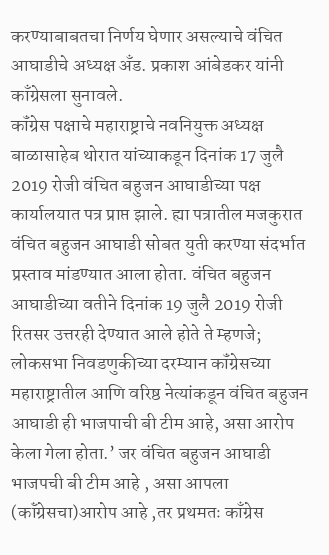करण्याबाबतचा निर्णय घेणार असल्याचे वंचित आघाडीचे अध्यक्ष अँड. प्रकाश आंबेडकर यांनी काँग्रेसला सुनावले.
कॉंग्रेस पक्षाचे महाराष्ट्राचे नवनियुक्त अध्यक्ष बाळासाहेब थोरात यांच्याकडून दिनांक 17 जुलै 2019 रोजी वंचित बहुजन आघाडीच्या पक्ष कार्यालयात पत्र प्राप्त झाले. ह्या पत्रातील मजकुरात वंचित बहुजन आघाडी सोबत युती करण्या संदर्भात प्रस्ताव मांडण्यात आला होता. वंचित बहुजन आघाडीच्या वतीने दिनांक 19 जुलै 2019 रोजी रितसर उत्तरही देण्यात आले होते ते म्हणजे; लोकसभा निवडणुकीच्या दरम्यान कॉंग्रेसच्या महाराष्ट्रातील आणि वरिष्ठ नेत्यांकडून वंचित बहुजन आघाडी ही भाजपाची बी टीम आहे, असा आरोप केला गेला होता.’ जर वंचित बहुजन आघाडी भाजपची बी टीम आहे , असा आपला (कॉंग्रेसचा)आरोप आहे ,तर प्रथमतः काँग्रेस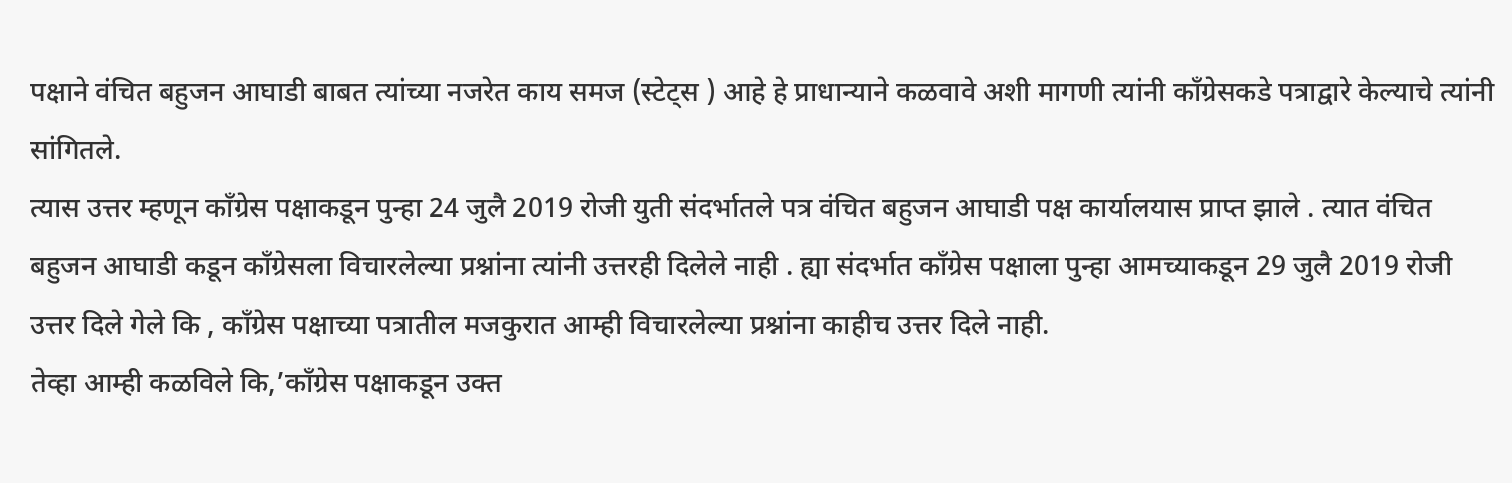पक्षाने वंचित बहुजन आघाडी बाबत त्यांच्या नजरेत काय समज (स्टेट्स ) आहे हे प्राधान्याने कळवावे अशी मागणी त्यांनी काँग्रेसकडे पत्राद्वारे केल्याचे त्यांनी सांगितले.
त्यास उत्तर म्हणून काँग्रेस पक्षाकडून पुन्हा 24 जुलै 2019 रोजी युती संदर्भातले पत्र वंचित बहुजन आघाडी पक्ष कार्यालयास प्राप्त झाले . त्यात वंचित बहुजन आघाडी कडून कॉंग्रेसला विचारलेल्या प्रश्नांना त्यांनी उत्तरही दिलेले नाही . ह्या संदर्भात काँग्रेस पक्षाला पुन्हा आमच्याकडून 29 जुलै 2019 रोजी उत्तर दिले गेले कि , काँग्रेस पक्षाच्या पत्रातील मजकुरात आम्ही विचारलेल्या प्रश्नांना काहीच उत्तर दिले नाही.
तेव्हा आम्ही कळविले कि,’काँग्रेस पक्षाकडून उक्त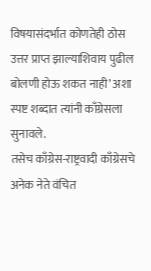विषयासंदर्भात कोणतेही ठोस उत्तर प्राप्त झाल्याशिवाय पुढील बोलणी होऊ शकत नाही’ अशा स्पष्ट शब्दात त्यांनी काँग्रेसला सुनावले.
तसेच काँग्रेस-राष्ट्रवादी काँग्रेसचे अनेक नेते वंचित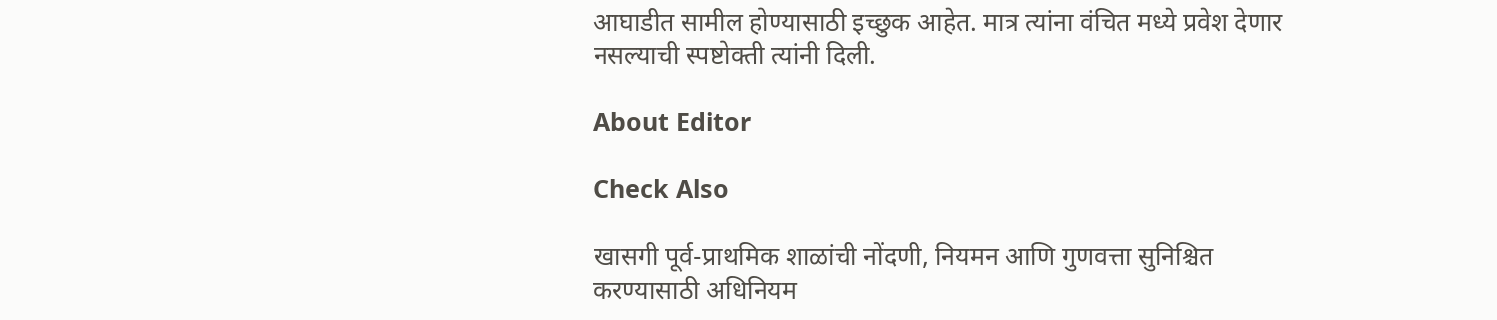आघाडीत सामील होण्यासाठी इच्छुक आहेत. मात्र त्यांना वंचित मध्ये प्रवेश देणार नसल्याची स्पष्टोक्ती त्यांनी दिली.

About Editor

Check Also

खासगी पूर्व-प्राथमिक शाळांची नोंदणी, नियमन आणि गुणवत्ता सुनिश्चित करण्यासाठी अधिनियम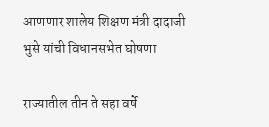आणणार शालेय शिक्षण मंत्री दादाजी भुसे यांची विधानसभेत घोषणा

राज्यातील तीन ते सहा वर्षे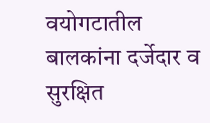वयोगटातील बालकांना दर्जेदार व सुरक्षित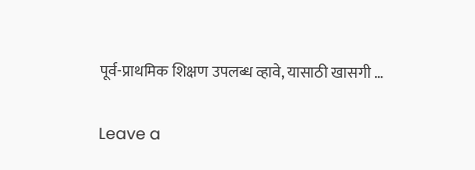पूर्व-प्राथमिक शिक्षण उपलब्ध व्हावे, यासाठी खासगी …

Leave a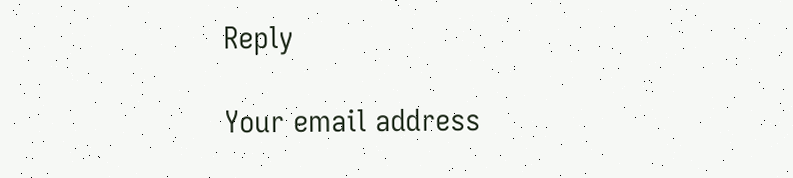Reply

Your email address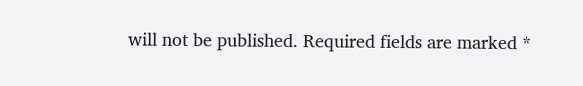will not be published. Required fields are marked *